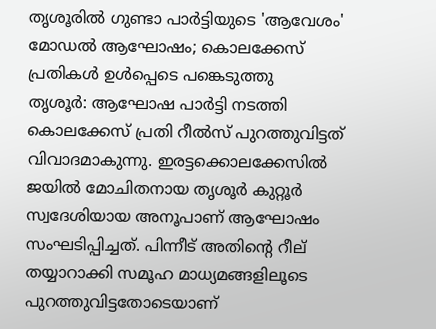തൃശൂരിൽ ഗുണ്ടാ പാർട്ടിയുടെ 'ആവേശം' മോഡൽ ആഘോഷം; കൊലക്കേസ് പ്രതികൾ ഉൾപ്പെടെ പങ്കെടുത്തു
തൃശൂർ: ആഘോഷ പാർട്ടി നടത്തി കൊലക്കേസ് പ്രതി റീൽസ് പുറത്തുവിട്ടത് വിവാദമാകുന്നു. ഇരട്ടക്കൊലക്കേസിൽ ജയിൽ മോചിതനായ തൃശൂർ കുറ്റൂർ സ്വദേശിയായ അനൂപാണ് ആഘോഷം സംഘടിപ്പിച്ചത്. പിന്നീട് അതിന്റെ റീല് തയ്യാറാക്കി സമൂഹ മാധ്യമങ്ങളിലൂടെ പുറത്തുവിട്ടതോടെയാണ്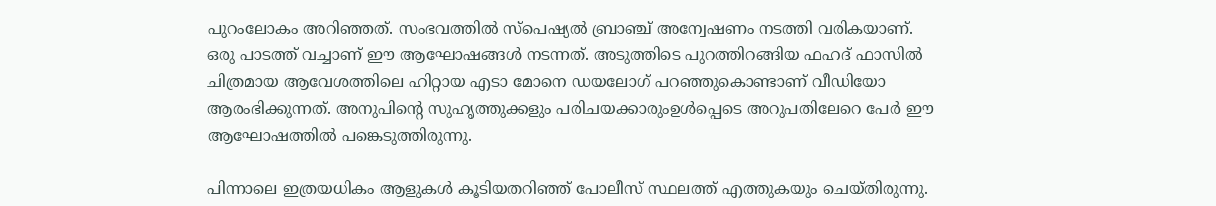പുറംലോകം അറിഞ്ഞത്. സംഭവത്തിൽ സ്പെഷ്യൽ ബ്രാഞ്ച് അന്വേഷണം നടത്തി വരികയാണ്.
ഒരു പാടത്ത് വച്ചാണ് ഈ ആഘോഷങ്ങൾ നടന്നത്. അടുത്തിടെ പുറത്തിറങ്ങിയ ഫഹദ് ഫാസിൽ ചിത്രമായ ആവേശത്തിലെ ഹിറ്റായ എടാ മോനെ ഡയലോഗ് പറഞ്ഞുകൊണ്ടാണ് വീഡിയോ ആരംഭിക്കുന്നത്. അനുപിന്റെ സുഹൃത്തുക്കളും പരിചയക്കാരുംഉൾപ്പെടെ അറുപതിലേറെ പേർ ഈ ആഘോഷത്തിൽ പങ്കെടുത്തിരുന്നു.

പിന്നാലെ ഇത്രയധികം ആളുകൾ കൂടിയതറിഞ്ഞ് പോലീസ് സ്ഥലത്ത് എത്തുകയും ചെയ്തിരുന്നു.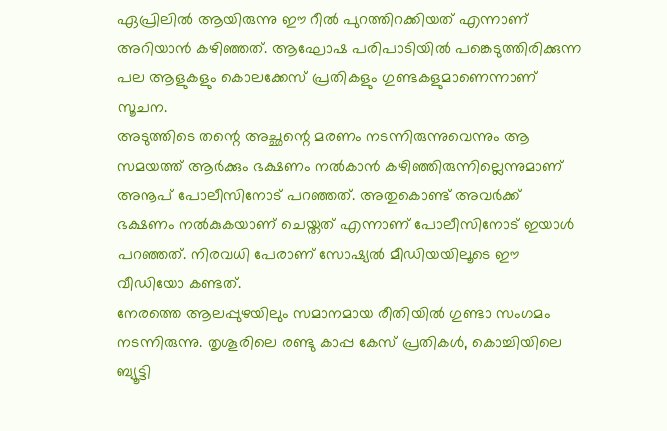ഏപ്രിലിൽ ആയിരുന്നു ഈ റീൽ പുറത്തിറക്കിയത് എന്നാണ് അറിയാൻ കഴിഞ്ഞത്. ആഘോഷ പരിപാടിയിൽ പങ്കെടുത്തിരിക്കുന്ന പല ആളുകളും കൊലക്കേസ് പ്രതികളും ഗുണ്ടകളുമാണെന്നാണ് സൂചന.
അടുത്തിടെ തന്റെ അച്ഛന്റെ മരണം നടന്നിരുന്നുവെന്നും ആ സമയത്ത് ആർക്കും ഭക്ഷണം നൽകാൻ കഴിഞ്ഞിരുന്നില്ലെന്നുമാണ് അനൂപ് പോലീസിനോട് പറഞ്ഞത്. അതുകൊണ്ട് അവർക്ക് ഭക്ഷണം നൽകുകയാണ് ചെയ്തത് എന്നാണ് പോലീസിനോട് ഇയാൾ പറഞ്ഞത്. നിരവധി പേരാണ് സോഷ്യൽ മീഡിയയിലൂടെ ഈ വീഡിയോ കണ്ടത്.
നേരത്തെ ആലപ്പുഴയിലും സമാനമായ രീതിയിൽ ഗുണ്ടാ സംഗമം നടന്നിരുന്നു. തൃശൂരിലെ രണ്ടു കാപ്പ കേസ് പ്രതികൾ, കൊച്ചിയിലെ ബ്യൂട്ടി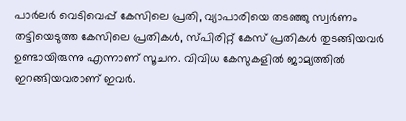പാർലർ വെടിവെപ്പ് കേസിലെ പ്രതി, വ്യാപാരിയെ തടഞ്ഞു സ്വർണം തട്ടിയെടുത്ത കേസിലെ പ്രതികൾ, സ്പിരിറ്റ് കേസ് പ്രതികൾ തുടങ്ങിയവർ ഉണ്ടായിരുന്നു എന്നാണ് സൂചന. വിവിധ കേസുകളിൽ ജാമ്യത്തിൽ ഇറങ്ങിയവരാണ് ഇവർ.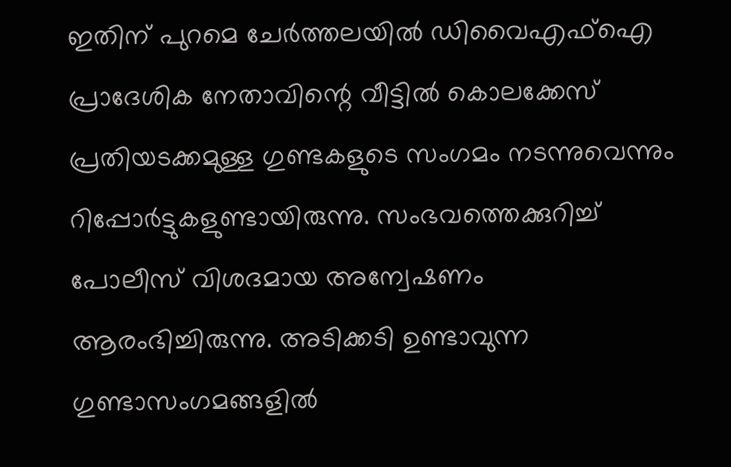ഇതിന് പുറമെ ചേർത്തലയിൽ ഡിവൈഎഫ്ഐ പ്രാദേശിക നേതാവിന്റെ വീട്ടിൽ കൊലക്കേസ് പ്രതിയടക്കമുള്ള ഗുണ്ടകളുടെ സംഗമം നടന്നുവെന്നും റിപ്പോർട്ടുകളുണ്ടായിരുന്നു. സംഭവത്തെക്കുറിച്ച് പോലീസ് വിശദമായ അന്വേഷണം ആരംഭിച്ചിരുന്നു. അടിക്കടി ഉണ്ടാവുന്ന ഗുണ്ടാസംഗമങ്ങളിൽ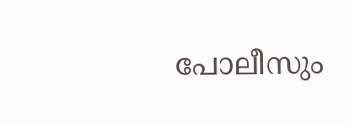പോലീസും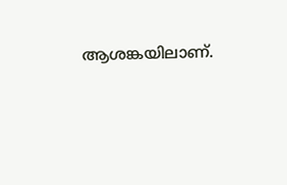ആശങ്കയിലാണ്.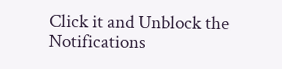Click it and Unblock the Notifications